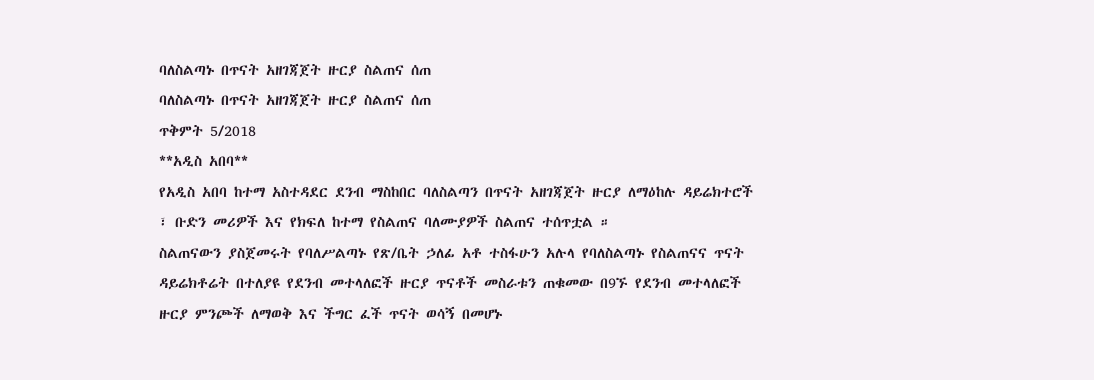ባለስልጣኑ በጥናት አዘገጃጀት ዙርያ ስልጠና ሰጠ
ባለስልጣኑ በጥናት አዘገጃጀት ዙርያ ስልጠና ሰጠ
ጥቅምት 5/2018
**አዲስ አበባ**
የአዲስ አበባ ከተማ አስተዳደር ደንብ ማስከበር ባለስልጣን በጥናት አዘገጃጀት ዙርያ ለማዕከሉ ዳይሬክተሮች ፣ ቡድን መሪዎች እና የክፍለ ከተማ የስልጠና ባለሙያዎች ስልጠና ተሰጥቷል ።
ስልጠናውን ያስጀመሩት የባለሥልጣኑ የጽ/ቤት ኃለፊ አቶ ተስፋሁን አሉላ የባለስልጣኑ የስልጠናና ጥናት ዳይሬክቶሬት በተለያዩ የደንብ መተላለፎች ዙርያ ጥናቶች መስራቱን ጠቁመው በ9ኙ የደንብ መተላለፎች ዙርያ ምንጮች ለማወቅ እና ችግር ፈች ጥናት ወሳኝ በመሆኑ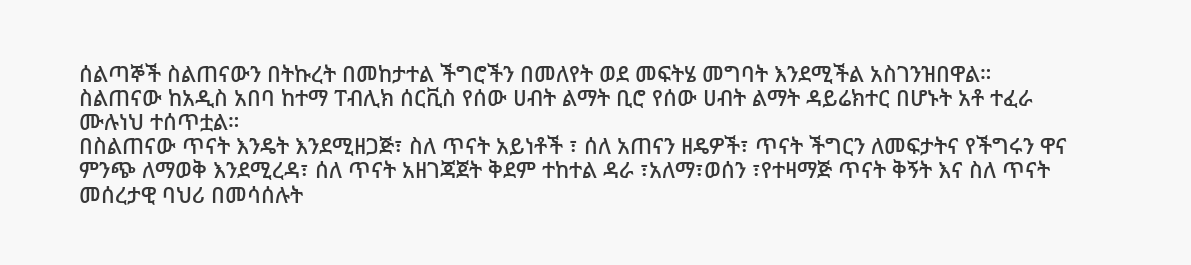ሰልጣኞች ስልጠናውን በትኩረት በመከታተል ችግሮችን በመለየት ወደ መፍትሄ መግባት እንደሚችል አስገንዝበዋል።
ስልጠናው ከአዲስ አበባ ከተማ ፐብሊክ ሰርቪስ የሰው ሀብት ልማት ቢሮ የሰው ሀብት ልማት ዳይሬክተር በሆኑት አቶ ተፈራ ሙሉነህ ተሰጥቷል።
በስልጠናው ጥናት እንዴት እንደሚዘጋጅ፣ ስለ ጥናት አይነቶች ፣ ሰለ አጠናን ዘዴዎች፣ ጥናት ችግርን ለመፍታትና የችግሩን ዋና ምንጭ ለማወቅ እንደሚረዳ፣ ሰለ ጥናት አዘገጃጀት ቅደም ተከተል ዳራ ፣አለማ፣ወሰን ፣የተዛማጅ ጥናት ቅኝት እና ስለ ጥናት መሰረታዊ ባህሪ በመሳሰሉት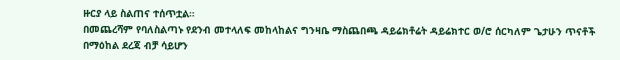ዙርያ ላይ ስልጠና ተሰጥቷል።
በመጨረሻም የባለስልጣኑ የደንብ መተላለፍ መከላከልና ግንዛቤ ማስጨበጫ ዳይሬክቶሬት ዳይሬክተር ወ/ሮ ሰርካለም ጌታሁን ጥናቶች በማዕከል ደረጃ ብቻ ሳይሆን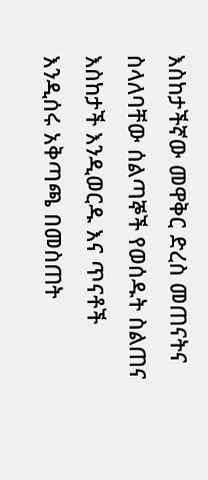እስከታችኛው መዋቅር ድረስ መጠናትና ስላለባቸው ሰልጣኞች የወሰዱት ስልጠና እስከታች እንዲወርዱ እና ጥናቶች እንዲሰሩ አቅጣጫ በመስጠት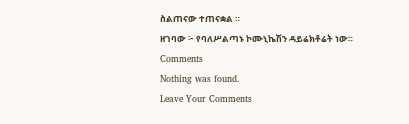ስልጠናው ተጠናቋል ።
ዘገባው ፦ የባለሥልጣኑ ኮሙኒኬሽን ዳይሬክቶሬት ነው።
Comments
Nothing was found.
Leave Your Comments